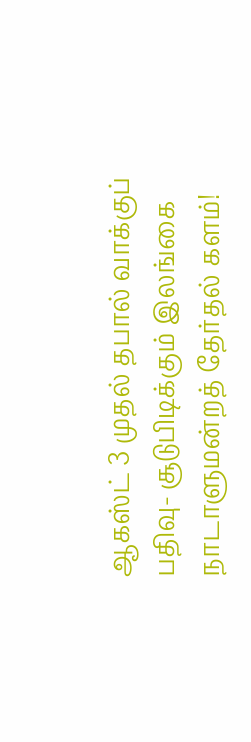ஆகஸ்ட் 3 முதல் தபால் வாக்குப் பதிவு- சூடுபிடிக்கும் இலங்கை நாடாளுமன்றத் தேர்தல் களம்!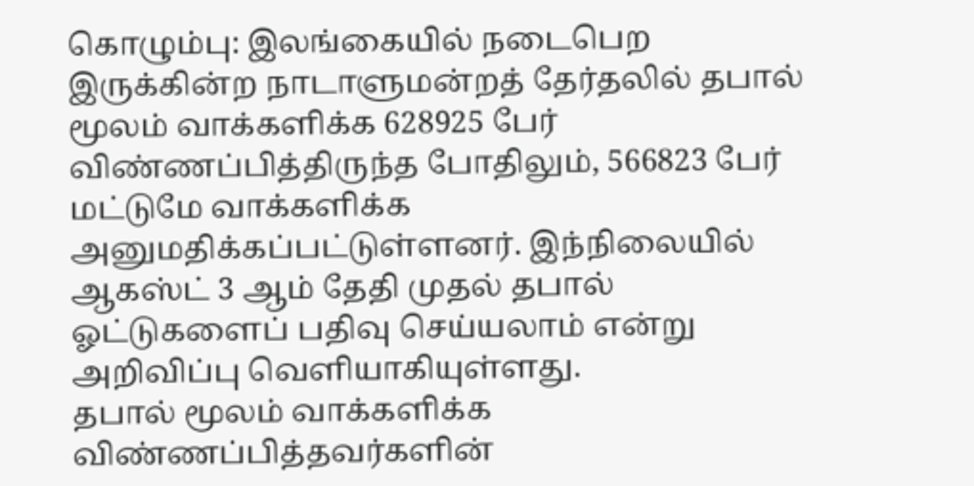கொழும்பு: இலங்கையில் நடைபெற இருக்கின்ற நாடாளுமன்றத் தேர்தலில் தபால் மூலம் வாக்களிக்க 628925 பேர் விண்ணப்பித்திருந்த போதிலும், 566823 பேர் மட்டுமே வாக்களிக்க அனுமதிக்கப்பட்டுள்ளனர். இந்நிலையில் ஆகஸ்ட் 3 ஆம் தேதி முதல் தபால் ஓட்டுகளைப் பதிவு செய்யலாம் என்று அறிவிப்பு வெளியாகியுள்ளது.
தபால் மூலம் வாக்களிக்க விண்ணப்பித்தவர்களின்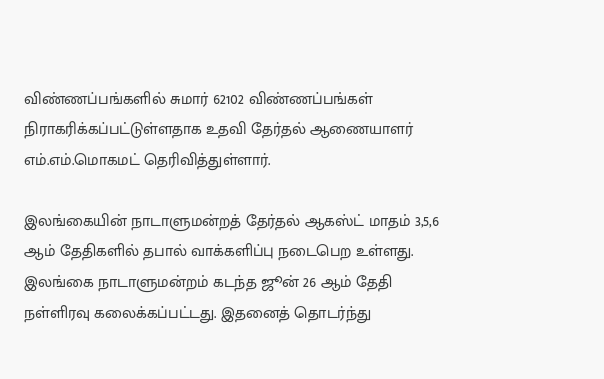விண்ணப்பங்களில் சுமார் 62102 விண்ணப்பங்கள் நிராகரிக்கப்பட்டுள்ளதாக உதவி தேர்தல் ஆணையாளர் எம்.எம்.மொகமட் தெரிவித்துள்ளார்.

இலங்கையின் நாடாளுமன்றத் தேர்தல் ஆகஸ்ட் மாதம் 3,5,6 ஆம் தேதிகளில் தபால் வாக்களிப்பு நடைபெற உள்ளது.
இலங்கை நாடாளுமன்றம் கடந்த ஜூன் 26 ஆம் தேதி நள்ளிரவு கலைக்கப்பட்டது. இதனைத் தொடர்ந்து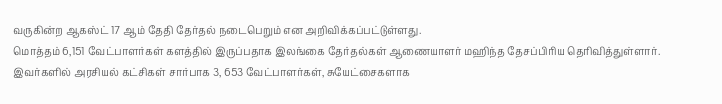வருகின்ற ஆகஸ்ட் 17 ஆம் தேதி தேர்தல் நடைபெறும் என அறிவிக்கப்பட்டுள்ளது.
மொத்தம் 6,151 வேட்பாளர்கள் களத்தில் இருப்பதாக இலங்கை தேர்தல்கள் ஆணையாளர் மஹிந்த தேசப்பிரிய தெரிவித்துள்ளார். இவர்களில் அரசியல் கட்சிகள் சார்பாக 3, 653 வேட்பாளர்கள், சுயேட்சைகளாக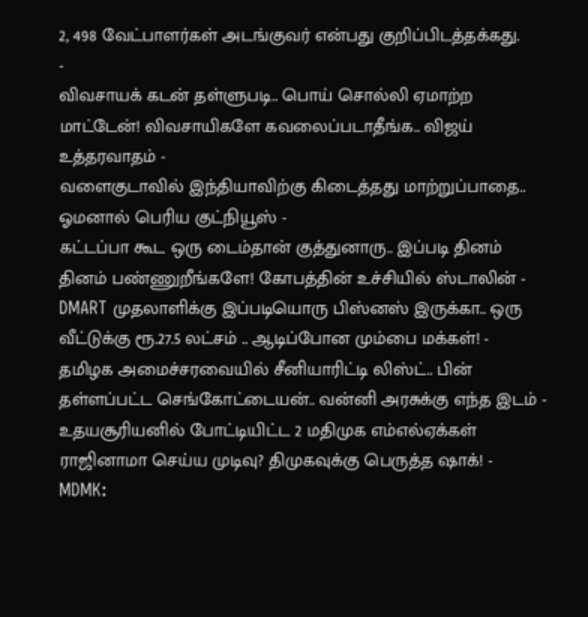2, 498 வேட்பாளர்கள் அடங்குவர் என்பது குறிப்பிடத்தக்கது.
-
விவசாயக் கடன் தள்ளுபடி.. பொய் சொல்லி ஏமாற்ற மாட்டேன்! விவசாயிகளே கவலைப்படாதீங்க.. விஜய் உத்தரவாதம் -
வளைகுடாவில் இந்தியாவிற்கு கிடைத்தது மாற்றுப்பாதை.. ஓமனால் பெரிய குட்நியூஸ் -
கட்டப்பா கூட ஒரு டைம்தான் குத்துனாரு.. இப்படி தினம் தினம் பண்ணுறீங்களே! கோபத்தின் உச்சியில் ஸ்டாலின் -
DMART முதலாளிக்கு இப்படியொரு பிஸ்னஸ் இருக்கா.. ஒரு வீட்டுக்கு ரூ.27.5 லட்சம் .. ஆடிப்போன மும்பை மக்கள்! -
தமிழக அமைச்சரவையில் சீனியாரிட்டி லிஸ்ட்.. பின் தள்ளப்பட்ட செங்கோட்டையன்.. வன்னி அரசுக்கு எந்த இடம் -
உதயசூரியனில் போட்டியிட்ட 2 மதிமுக எம்எல்ஏக்கள் ராஜினாமா செய்ய முடிவு? திமுகவுக்கு பெருத்த ஷாக்! -
MDMK: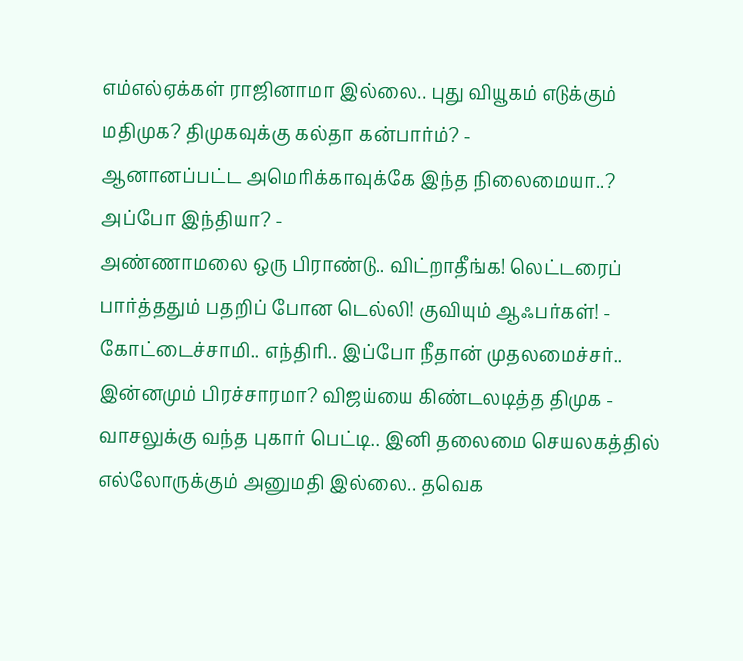எம்எல்ஏக்கள் ராஜினாமா இல்லை.. புது வியூகம் எடுக்கும் மதிமுக? திமுகவுக்கு கல்தா கன்பார்ம்? -
ஆனானப்பட்ட அமெரிக்காவுக்கே இந்த நிலைமையா..? அப்போ இந்தியா? -
அண்ணாமலை ஒரு பிராண்டு.. விட்றாதீங்க! லெட்டரைப் பார்த்ததும் பதறிப் போன டெல்லி! குவியும் ஆஃபர்கள்! -
கோட்டைச்சாமி.. எந்திரி.. இப்போ நீதான் முதலமைச்சர்.. இன்னமும் பிரச்சாரமா? விஜய்யை கிண்டலடித்த திமுக -
வாசலுக்கு வந்த புகார் பெட்டி.. இனி தலைமை செயலகத்தில் எல்லோருக்கும் அனுமதி இல்லை.. தவெக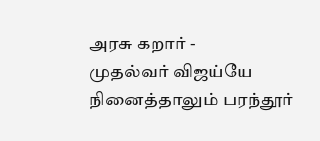அரசு கறார் -
முதல்வர் விஜய்யே நினைத்தாலும் பரந்தூர்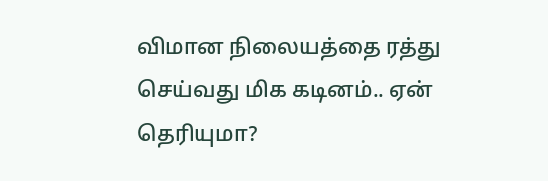விமான நிலையத்தை ரத்து செய்வது மிக கடினம்.. ஏன் தெரியுமா?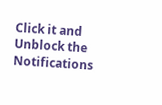Click it and Unblock the Notifications